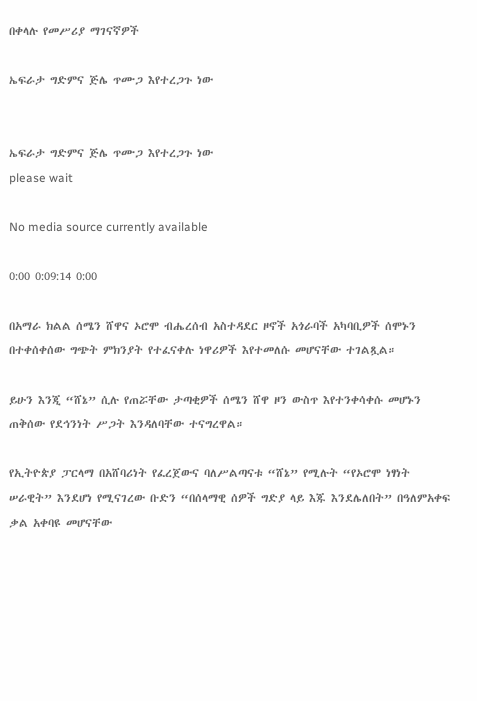በቀላሉ የመሥሪያ ማገናኛዎች

ኤፍራታ ግድምና ጅሌ ጥሙጋ እየተረጋጉ ነው


ኤፍራታ ግድምና ጅሌ ጥሙጋ እየተረጋጉ ነው
please wait

No media source currently available

0:00 0:09:14 0:00

በአማራ ክልል ሰሜን ሸዋና ኦሮሞ ብሔረሰብ አስተዳደር ዞኖች አጎራባች አካባቢዎች ሰሞኑን በተቀሰቀሰው ግጭት ምክንያት የተፈናቀሉ ነዋሪዎች እየተመለሱ መሆናቸው ተገልጿል።

ይሁን እንጂ “ሸኔ” ሲሉ የጠሯቸው ታጣቂዎች ሰሜን ሸዋ ዞን ውስጥ እየተንቀሳቀሱ መሆኑን ጠቅሰው የደኅንነት ሥጋት እንዳለባቸው ተናግረዋል።

የኢትዮጵያ ፓርላማ በአሸባሪነት የፈረጀውና ባለሥልጣናቱ “ሸኔ” የሚሉት “የኦሮሞ ነፃነት ሠራዊት” እንደሆነ የሚናገረው ቡድን “በሰላማዊ ሰዎች ግድያ ላይ እጁ እንደሌለበት” በዓለምአቀፍ ቃል አቀባዩ መሆናቸው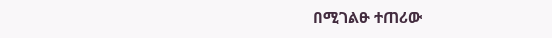በሚገልፁ ተጠሪው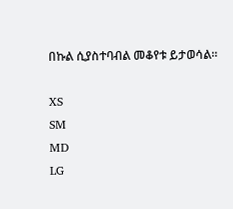በኩል ሲያስተባብል መቆየቱ ይታወሳል።

XS
SM
MD
LG